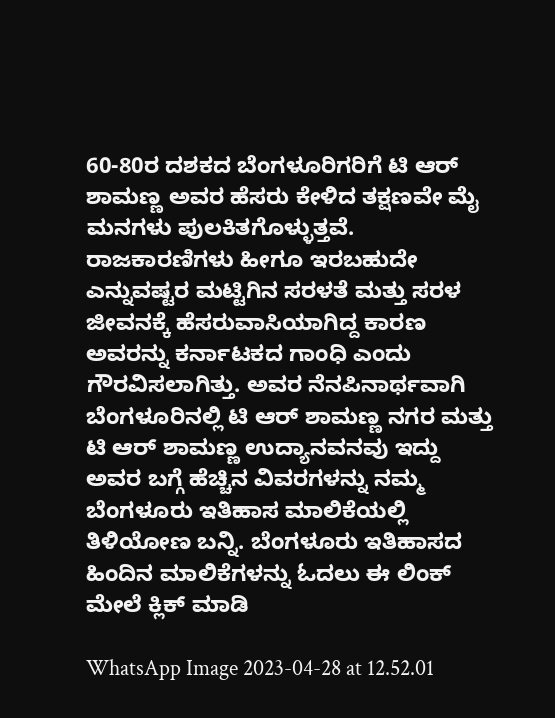60-80ರ ದಶಕದ ಬೆಂಗಳೂರಿಗರಿಗೆ ಟಿ ಆರ್ ಶಾಮಣ್ಣ ಅವರ ಹೆಸರು ಕೇಳಿದ ತಕ್ಷಣವೇ ಮೈ ಮನಗಳು ಪುಲಕಿತಗೊಳ್ಳುತ್ತವೆ. ರಾಜಕಾರಣಿಗಳು ಹೀಗೂ ಇರಬಹುದೇ ಎನ್ನುವಷ್ಟರ ಮಟ್ಟಿಗಿನ ಸರಳತೆ ಮತ್ತು ಸರಳ ಜೀವನಕ್ಕೆ ಹೆಸರುವಾಸಿಯಾಗಿದ್ದ ಕಾರಣ ಅವರನ್ನು ಕರ್ನಾಟಕದ ಗಾಂಧಿ ಎಂದು ಗೌರವಿಸಲಾಗಿತ್ತು. ಅವರ ನೆನಪಿನಾರ್ಥವಾಗಿ ಬೆಂಗಳೂರಿನಲ್ಲಿ ಟಿ ಆರ್ ಶಾಮಣ್ಣ ನಗರ ಮತ್ತು ಟಿ ಆರ್ ಶಾಮಣ್ಣ ಉದ್ಯಾನವನವು ಇದ್ದು ಅವರ ಬಗ್ಗೆ ಹೆಚ್ಚಿನ ವಿವರಗಳನ್ನು ನಮ್ಮ ಬೆಂಗಳೂರು ಇತಿಹಾಸ ಮಾಲಿಕೆಯಲ್ಲಿ ತಿಳಿಯೋಣ ಬನ್ನಿ. ಬೆಂಗಳೂರು ಇತಿಹಾಸದ ಹಿಂದಿನ ಮಾಲಿಕೆಗಳನ್ನು ಓದಲು ಈ ಲಿಂಕ್ ಮೇಲೆ ಕ್ಲಿಕ್ ಮಾಡಿ

WhatsApp Image 2023-04-28 at 12.52.01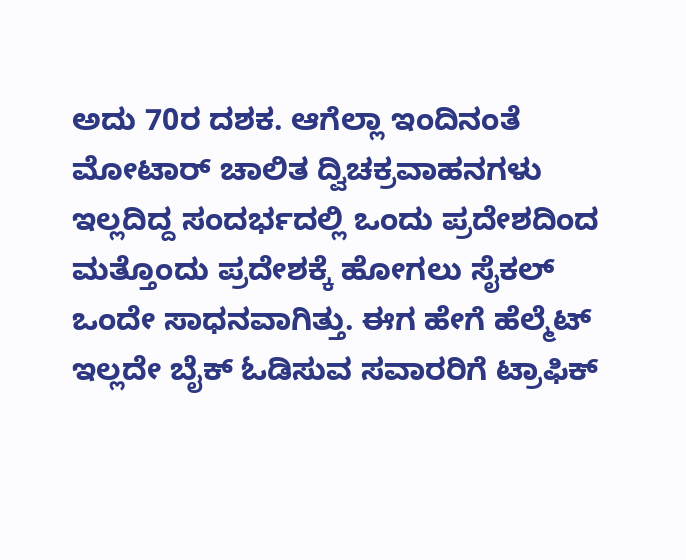ಅದು 70ರ ದಶಕ. ಆಗೆಲ್ಲಾ ಇಂದಿನಂತೆ ಮೋಟಾರ್ ಚಾಲಿತ ದ್ವಿಚಕ್ರವಾಹನಗಳು ಇಲ್ಲದಿದ್ದ ಸಂದರ್ಭದಲ್ಲಿ ಒಂದು ಪ್ರದೇಶದಿಂದ ಮತ್ತೊಂದು ಪ್ರದೇಶಕ್ಕೆ ಹೋಗಲು ಸೈಕಲ್ ಒಂದೇ ಸಾಧನವಾಗಿತ್ತು. ಈಗ ಹೇಗೆ ಹೆಲ್ಮೆಟ್ ಇಲ್ಲದೇ ಬೈಕ್ ಓಡಿಸುವ ಸವಾರರಿಗೆ ಟ್ರಾಫಿಕ್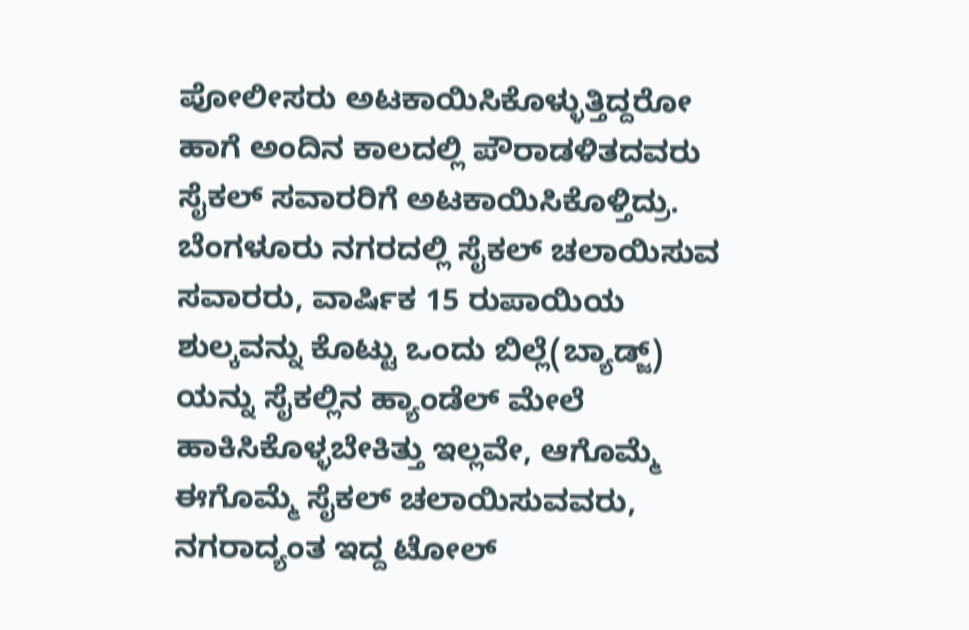ಪೋಲೀಸರು ಅಟಕಾಯಿಸಿಕೊಳ್ಳುತ್ತಿದ್ದರೋ ಹಾಗೆ ಅಂದಿನ ಕಾಲದಲ್ಲಿ ಪೌರಾಡಳಿತದವರು ಸೈಕಲ್ ಸವಾರರಿಗೆ ಅಟಕಾಯಿಸಿಕೊಳ್ತಿದ್ರು. ಬೆಂಗಳೂರು ನಗರದಲ್ಲಿ ಸೈಕಲ್ ಚಲಾಯಿಸುವ ಸವಾರರು, ವಾರ್ಷಿಕ 15 ರುಪಾಯಿಯ ಶುಲ್ಕವನ್ನು ಕೊಟ್ಟು ಒಂದು ಬಿಲ್ಲೆ(ಬ್ಯಾಡ್ಜ್) ಯನ್ನು ಸೈಕಲ್ಲಿನ ಹ್ಯಾಂಡೆಲ್ ಮೇಲೆ ಹಾಕಿಸಿಕೊಳ್ಳಬೇಕಿತ್ತು ಇಲ್ಲವೇ, ಆಗೊಮ್ಮೆ ಈಗೊಮ್ಮೆ ಸೈಕಲ್ ಚಲಾಯಿಸುವವರು, ನಗರಾದ್ಯಂತ ಇದ್ದ ಟೋಲ್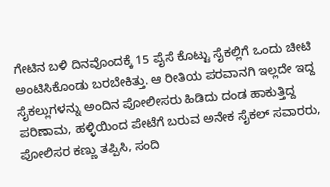ಗೇಟಿನ ಬಳಿ ದಿನವೊಂದಕ್ಕೆ 15 ಪೈಸೆ ಕೊಟ್ಟು ಸೈಕಲ್ಲಿಗೆ ಒಂದು ಚೀಟಿ ಅಂಟಿಸಿಕೊಂಡು ಬರಬೇಕಿತ್ತು. ಆ ರೀತಿಯ ಪರವಾನಗಿ ಇಲ್ಲದೇ ಇದ್ದ ಸೈಕಲ್ಲುಗಳನ್ನು ಅಂದಿನ ಪೋಲೀಸರು ಹಿಡಿದು ದಂಡ ಹಾಕುತ್ತಿದ್ದ ಪರಿಣಾಮ, ಹಳ್ಳಿಯಿಂದ ಪೇಟೆಗೆ ಬರುವ ಅನೇಕ ಸೈಕಲ್ ಸವಾರರು, ಪೋಲಿಸರ ಕಣ್ಣು ತಪ್ಪಿಸಿ, ಸಂದಿ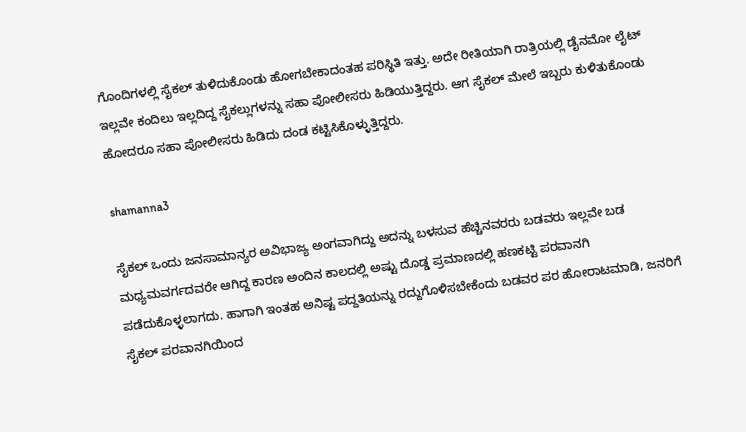ಗೊಂದಿಗಳಲ್ಲಿ ಸೈಕಲ್ ತುಳಿದುಕೊಂಡು ಹೋಗಬೇಕಾದಂತಹ ಪರಿಸ್ಥಿತಿ ಇತ್ತು. ಅದೇ ರೀತಿಯಾಗಿ ರಾತ್ರಿಯಲ್ಲಿ ಡೈನಮೋ ಲೈಟ್ ಇಲ್ಲವೇ ಕಂದಿಲು ಇಲ್ಲದಿದ್ದ ಸೈಕಲ್ಲುಗಳನ್ನು ಸಹಾ ಪೋಲೀಸರು ಹಿಡಿಯುತ್ತಿದ್ದರು. ಆಗ ಸೈಕಲ್ ಮೇಲೆ ಇಬ್ಬರು ಕುಳಿತುಕೊಂಡು ಹೋದರೂ ಸಹಾ ಪೋಲೀಸರು ಹಿಡಿದು ದಂಡ ಕಟ್ಟಿಸಿಕೊಳ್ಳುತ್ತಿದ್ದರು.

shamanna3

ಸೈಕಲ್ ಒಂದು ಜನಸಾಮಾನ್ಯರ ಅವಿಭಾಜ್ಯ ಅಂಗವಾಗಿದ್ದು ಅದನ್ನು ಬಳಸುವ ಹೆಚ್ಚಿನವರರು ಬಡವರು ಇಲ್ಲವೇ ಬಡ ಮಧ್ಯಮವರ್ಗದವರೇ ಆಗಿದ್ದ ಕಾರಣ ಅಂದಿನ ಕಾಲದಲ್ಲಿ ಅಷ್ಟು ದೊಡ್ಡ ಪ್ರಮಾಣದಲ್ಲಿ ಹಣಕಟ್ಟಿ ಪರವಾನಗಿ ಪಡೆದುಕೊಳ್ಳಲಾಗದು. ಹಾಗಾಗಿ ಇಂತಹ ಅನಿಷ್ಟ ಪದ್ದತಿಯನ್ನು ರದ್ದುಗೊಳಿಸಬೇಕೆಂದು ಬಡವರ ಪರ ಹೋರಾಟಮಾಡಿ, ಜನರಿಗೆ ಸೈಕಲ್ ಪರವಾನಗಿಯಿಂದ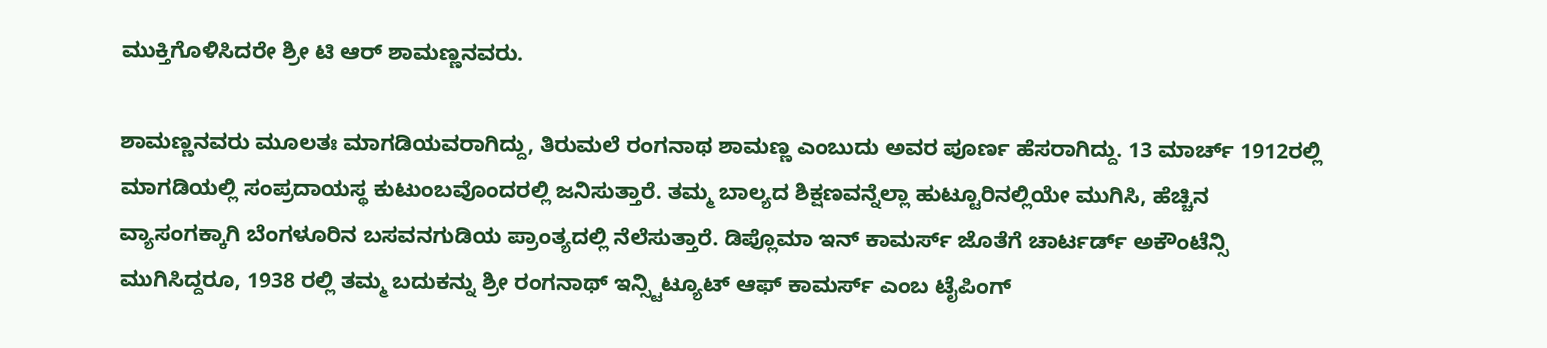ಮುಕ್ತಿಗೊಳಿಸಿದರೇ ಶ್ರೀ ಟಿ ಆರ್ ಶಾಮಣ್ಣನವರು.

ಶಾಮಣ್ಣನವರು ಮೂಲತಃ ಮಾಗಡಿಯವರಾಗಿದ್ದು, ತಿರುಮಲೆ ರಂಗನಾಥ ಶಾಮಣ್ಣ ಎಂಬುದು ಅವರ ಪೂರ್ಣ ಹೆಸರಾಗಿದ್ದು. 13 ಮಾರ್ಚ್ 1912ರಲ್ಲಿ ಮಾಗಡಿಯಲ್ಲಿ ಸಂಪ್ರದಾಯಸ್ಥ ಕುಟುಂಬವೊಂದರಲ್ಲಿ ಜನಿಸುತ್ತಾರೆ. ತಮ್ಮ ಬಾಲ್ಯದ ಶಿಕ್ಷಣವನ್ನೆಲ್ಲಾ ಹುಟ್ಟೂರಿನಲ್ಲಿಯೇ ಮುಗಿಸಿ, ಹೆಚ್ಚಿನ ವ್ಯಾಸಂಗಕ್ಕಾಗಿ ಬೆಂಗಳೂರಿನ ಬಸವನಗುಡಿಯ ಪ್ರಾಂತ್ಯದಲ್ಲಿ ನೆಲೆಸುತ್ತಾರೆ. ಡಿಪ್ಲೊಮಾ ಇನ್ ಕಾಮರ್ಸ್ ಜೊತೆಗೆ ಚಾರ್ಟರ್ಡ್ ಅಕೌಂಟೆನ್ಸಿ ಮುಗಿಸಿದ್ದರೂ, 1938 ರಲ್ಲಿ ತಮ್ಮ ಬದುಕನ್ನು ಶ್ರೀ ರಂಗನಾಥ್ ಇನ್ಸ್ಟಿಟ್ಯೂಟ್ ಆಫ್ ಕಾಮರ್ಸ್ ಎಂಬ ಟೈಪಿಂಗ್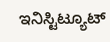ಇನಿಸ್ಟಿಟ್ಯೂಟ್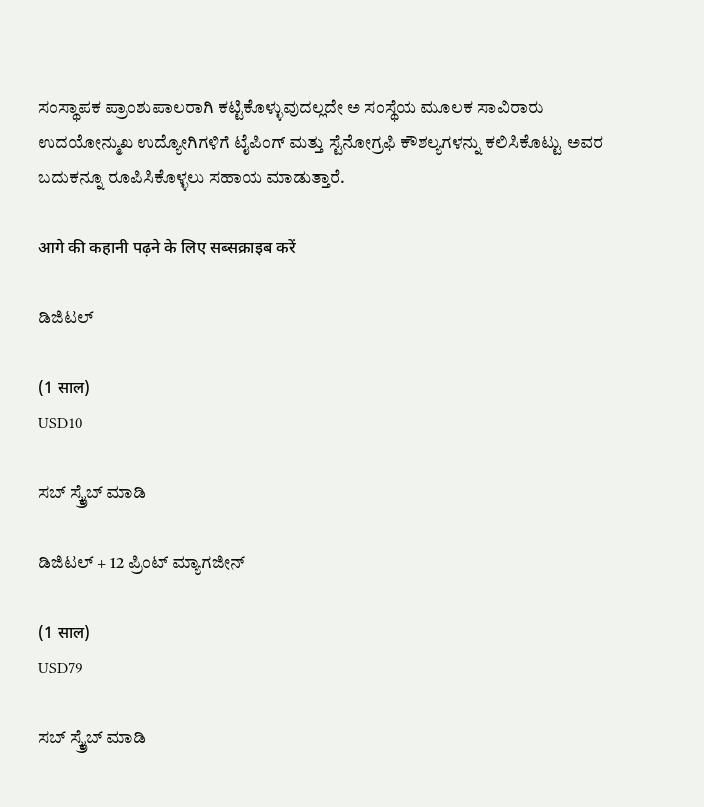ಸಂಸ್ಥಾಪಕ ಪ್ರಾಂಶುಪಾಲರಾಗಿ ಕಟ್ಟಿಕೊಳ್ಳುವುದಲ್ಲದೇ ಅ ಸಂಸ್ಥೆಯ ಮೂಲಕ ಸಾವಿರಾರು ಉದಯೋನ್ಮುಖ ಉದ್ಯೋಗಿಗಳಿಗೆ ಟೈಪಿಂಗ್ ಮತ್ತು ಸ್ಟೆನೋಗ್ರಫಿ ಕೌಶಲ್ಯಗಳನ್ನು ಕಲಿಸಿಕೊಟ್ಟು ಅವರ ಬದುಕನ್ನೂ ರೂಪಿಸಿಕೊಳ್ಳಲು ಸಹಾಯ ಮಾಡುತ್ತಾರೆ.

आगे की कहानी पढ़ने के लिए सब्सक्राइब करें

ಡಿಜಿಟಲ್

(1 साल)
USD10

ಸಬ್ ಸ್ಕ್ರೈಬ್ ಮಾಡಿ

ಡಿಜಿಟಲ್ + 12 ಪ್ರಿಂಟ್ ಮ್ಯಾಗಜೀನ್

(1 साल)
USD79

ಸಬ್ ಸ್ಕ್ರೈಬ್ ಮಾಡಿ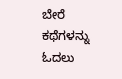ಬೇರೆ ಕಥೆಗಳನ್ನು ಓದಲು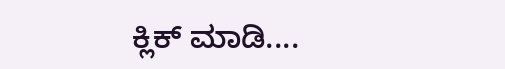ಕ್ಲಿಕ್ ಮಾಡಿ....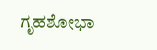ಗೃಹಶೋಭಾ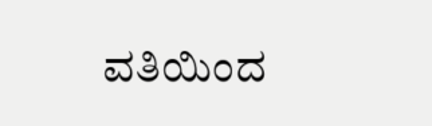ವತಿಯಿಂದ